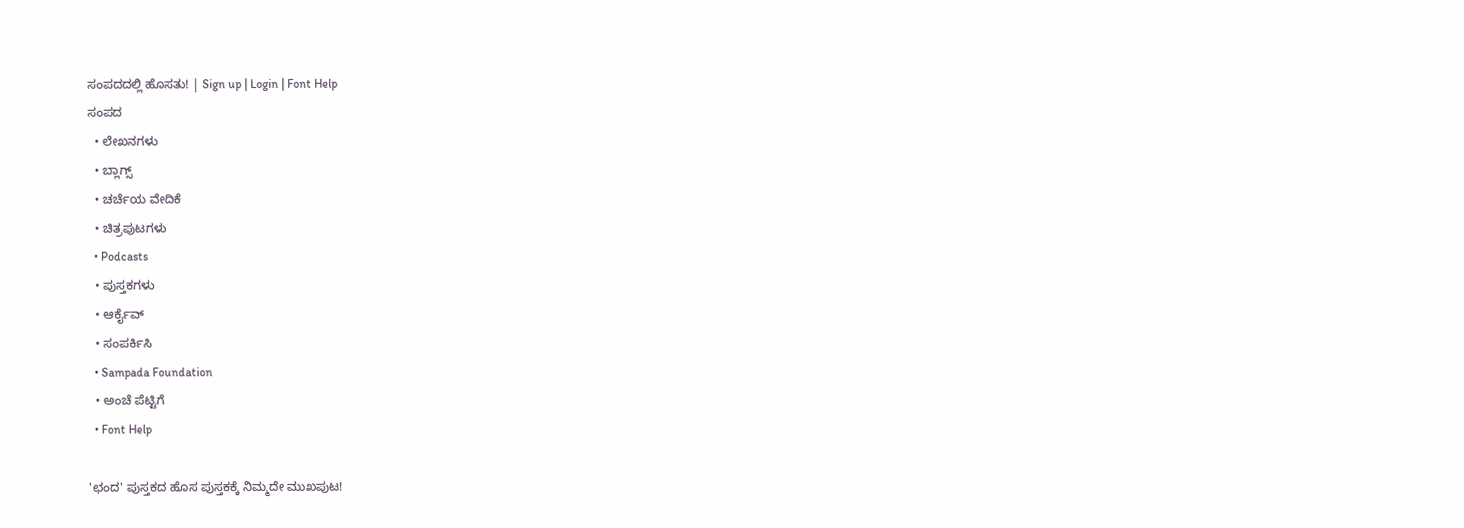ಸಂಪದದಲ್ಲಿ ಹೊಸತು! | Sign up | Login | Font Help
ಸಂಪದ
  • ಲೇಖನಗಳು
  • ಬ್ಲಾಗ್ಸ್
  • ಚರ್ಚೆಯ ವೇದಿಕೆ
  • ಚಿತ್ರಪುಟಗಳು
  • Podcasts
  • ಪುಸ್ತಕಗಳು
  • ಆರ್ಕೈವ್
  • ಸಂಪರ್ಕಿಸಿ
  • Sampada Foundation
  • ಅಂಚೆ ಪೆಟ್ಟಿಗೆ
  • Font Help

'ಛಂದ' ಪುಸ್ತಕದ ಹೊಸ ಪುಸ್ತಕಕ್ಕೆ ನಿಮ್ಮದೇ ಮುಖಪುಟ!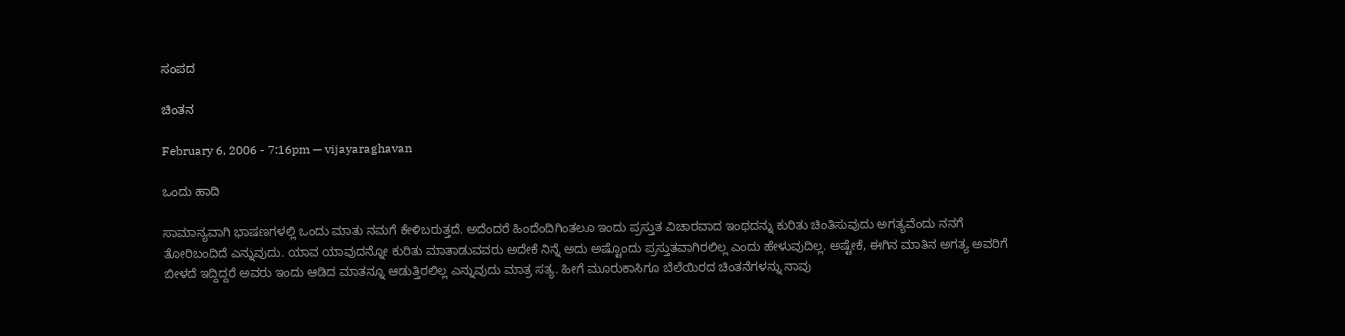ಸಂಪದ

ಚಿಂತನ

February 6, 2006 - 7:16pm — vijayaraghavan

ಒಂದು ಹಾದಿ

ಸಾಮಾನ್ಯವಾಗಿ ಭಾಷಣಗಳಲ್ಲಿ ಒಂದು ಮಾತು ನಮಗೆ ಕೇಳಿಬರುತ್ತದೆ. ಅದೆಂದರೆ ಹಿಂದೆಂದಿಗಿಂತಲೂ ಇಂದು ಪ್ರಸ್ತುತ ವಿಚಾರವಾದ ಇಂಥದನ್ನು ಕುರಿತು ಚಿಂತಿಸುವುದು ಅಗತ್ಯವೆಂದು ನನಗೆ ತೋರಿಬಂದಿದೆ ಎನ್ನುವುದು. ಯಾವ ಯಾವುದನ್ನೋ ಕುರಿತು ಮಾತಾಡುವವರು ಅದೇಕೆ ನಿನ್ನೆ ಅದು ಅಷ್ಟೊಂದು ಪ್ರಸ್ತುತವಾಗಿರಲಿಲ್ಲ ಎಂದು ಹೇಳುವುದಿಲ್ಲ. ಅಷ್ಟೇಕೆ, ಈಗಿನ ಮಾತಿನ ಅಗತ್ಯ ಅವರಿಗೆ ಬೀಳದೆ ಇದ್ದಿದ್ದರೆ ಅವರು ಇಂದು ಆಡಿದ ಮಾತನ್ನೂ ಆಡುತ್ತಿರಲಿಲ್ಲ ಎನ್ನುವುದು ಮಾತ್ರ ಸತ್ಯ. ಹೀಗೆ ಮೂರುಕಾಸಿಗೂ ಬೆಲೆಯಿರದ ಚಿಂತನೆಗಳನ್ನು ನಾವು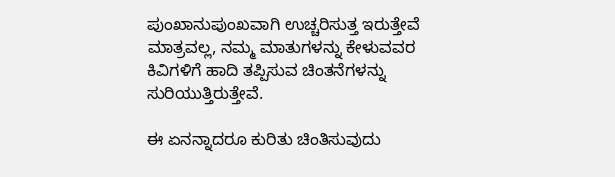ಪುಂಖಾನುಪುಂಖವಾಗಿ ಉಚ್ಚರಿಸುತ್ತ ಇರುತ್ತೇವೆ ಮಾತ್ರವಲ್ಲ, ನಮ್ಮ ಮಾತುಗಳನ್ನು ಕೇಳುವವರ ಕಿವಿಗಳಿಗೆ ಹಾದಿ ತಪ್ಪಿಸುವ ಚಿಂತನೆಗಳನ್ನು ಸುರಿಯುತ್ತಿರುತ್ತೇವೆ.

ಈ ಏನನ್ನಾದರೂ ಕುರಿತು ಚಿಂತಿಸುವುದು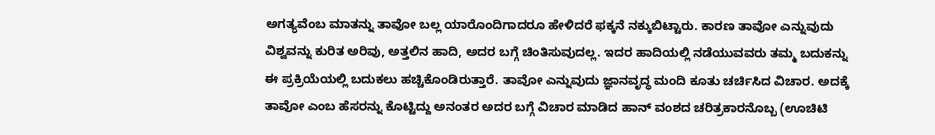ಅಗತ್ಯವೆಂಬ ಮಾತನ್ನು ತಾವೋ ಬಲ್ಲ ಯಾರೊಂದಿಗಾದರೂ ಹೇಳಿದರೆ ಫಕ್ಕನೆ ನಕ್ಕುಬಿಟ್ಟಾರು. ಕಾರಣ ತಾವೋ ಎನ್ನುವುದು ವಿಶ್ವವನ್ನು ಕುರಿತ ಅರಿವು, ಅತ್ತಲಿನ ಹಾದಿ, ಅದರ ಬಗ್ಗೆ ಚಿಂತಿಸುವುದಲ್ಲ. ಇದರ ಹಾದಿಯಲ್ಲಿ ನಡೆಯುವವರು ತಮ್ಮ ಬದುಕನ್ನು ಈ ಪ್ರಕ್ರಿಯೆಯಲ್ಲಿ ಬದುಕಲು ಹಚ್ಚಿಕೊಂಡಿರುತ್ತಾರೆ. ತಾವೋ ಎನ್ನುವುದು ಜ್ಞಾನವೃದ್ಧ ಮಂದಿ ಕೂತು ಚರ್ಚಿಸಿದ ವಿಚಾರ. ಅದಕ್ಕೆ ತಾವೋ ಎಂಬ ಹೆಸರನ್ನು ಕೊಟ್ಟಿದ್ದು ಅನಂತರ ಅದರ ಬಗ್ಗೆ ವಿಚಾರ ಮಾಡಿದ ಹಾನ್ ವಂಶದ ಚರಿತ್ರಕಾರನೊಬ್ಬ (ಊಚಿಟಿ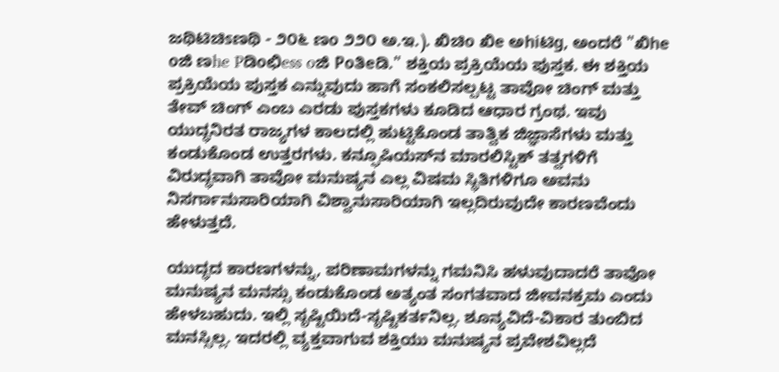ಜಥಿಟಿಚಿsಣಥಿ - ೨೦೬ ಣo ೨೨೦ ಅ.ಇ.). ಖಿಚಿo ಖಿe ಅhiಟಿg, ಅಂದರೆ "ಖಿhe oಜಿ ಣhe Pಡಿoಛಿess oಜಿ Poತಿeಡಿ." ಶಕ್ತಿಯ ಪ್ರಕ್ರಿಯೆಯ ಪುಸ್ತಕ. ಈ ಶಕ್ತಿಯ ಪ್ರಕ್ರಿಯೆಯ ಪುಸ್ತಕ ಎನ್ನುವುದು ಹಾಗೆ ಸಂಕಲಿಸಲ್ಪಟ್ಟ ತಾವೋ ಚಿಂಗ್ ಮತ್ತು ತೇವ್ ಚಿಂಗ್ ಎಂಬ ಎರಡು ಪುಸ್ತಕಗಳು ಕೂಡಿದ ಆಧಾರ ಗ್ರಂಥ. ಇವು ಯುದ್ಧನಿರತ ರಾಜ್ಯಗಳ ಕಾಲದಲ್ಲಿ ಹುಟ್ಟಿಕೊಂಡ ತಾತ್ವಿಕ ಜಿಜ್ಞಾಸೆಗಳು ಮತ್ತು ಕಂಡುಕೊಂಡ ಉತ್ತರಗಳು. ಕನ್ಫೂಷಿಯಸ್‌ನ ಮಾರಲಿಸ್ಟಿಕ್ ತತ್ವಗಳಿಗೆ ವಿರುದ್ಧವಾಗಿ ತಾವೋ ಮನುಷ್ಯನ ಎಲ್ಲ ವಿಷಮ ಸ್ಥಿತಿಗಳಿಗೂ ಅವನು ನಿಸರ್ಗಾನುಸಾರಿಯಾಗಿ ವಿಶ್ವಾನುಸಾರಿಯಾಗಿ ಇಲ್ಲದಿರುವುದೇ ಕಾರಣವೆಂದು ಹೇಳುತ್ತದೆ.

ಯುದ್ಧದ ಕಾರಣಗಳನ್ನು, ಪರಿಣಾಮಗಳನ್ನು ಗಮನಿಸಿ ಹಳುವುದಾದರೆ ತಾವೋ ಮನುಷ್ಯನ ಮನಸ್ಸು ಕಂಡುಕೊಂಡ ಅತ್ಯಂತ ಸಂಗತವಾದ ಜೀವನಕ್ರಮ ಎಂದು ಹೇಳಬಹುದು. ಇಲ್ಲಿ ಸೃಷ್ಟಿಯಿದೆ-ಸೃಷ್ಟಿಕರ್ತನಿಲ್ಲ. ಶೂನ್ಯವಿದೆ-ವಿಕಾರ ತುಂಬಿದ ಮನಸ್ಸಿಲ್ಲ. ಇದರಲ್ಲಿ ವ್ಯಕ್ತವಾಗುವ ಶಕ್ತಿಯು ಮನುಷ್ಯನ ಪ್ರವೇಶವಿಲ್ಲದೆ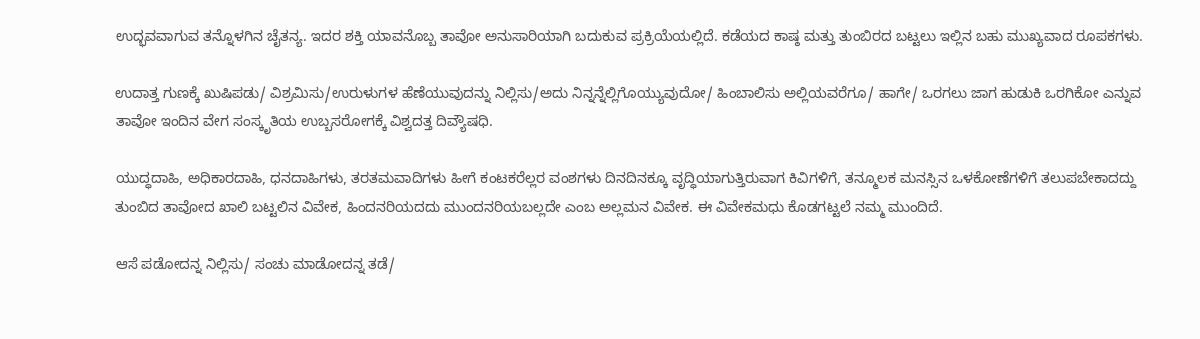ಉದ್ಭವವಾಗುವ ತನ್ನೊಳಗಿನ ಚೈತನ್ಯ. ಇದರ ಶಕ್ತಿ ಯಾವನೊಬ್ಬ ತಾವೋ ಅನುಸಾರಿಯಾಗಿ ಬದುಕುವ ಪ್ರಕ್ರಿಯೆಯಲ್ಲಿದೆ. ಕಡೆಯದ ಕಾಷ್ಠ ಮತ್ತು ತುಂಬಿರದ ಬಟ್ಟಲು ಇಲ್ಲಿನ ಬಹು ಮುಖ್ಯವಾದ ರೂಪಕಗಳು.

ಉದಾತ್ತ ಗುಣಕ್ಕೆ ಖುಷಿಪಡು/ ವಿಶ್ರಮಿಸು/ಉರುಳುಗಳ ಹೆಣೆಯುವುದನ್ನು ನಿಲ್ಲಿಸು/ಅದು ನಿನ್ನನ್ನೆಲ್ಲಿಗೊಯ್ಯುವುದೋ/ ಹಿಂಬಾಲಿಸು ಅಲ್ಲಿಯವರೆಗೂ/ ಹಾಗೇ/ ಒರಗಲು ಜಾಗ ಹುಡುಕಿ ಒರಗಿಕೋ ಎನ್ನುವ ತಾವೋ ಇಂದಿನ ವೇಗ ಸಂಸ್ಕೃತಿಯ ಉಬ್ಬಸರೋಗಕ್ಕೆ ವಿಶ್ವದತ್ತ ದಿವ್ಯೌಷಧಿ.

ಯುದ್ಧದಾಹಿ, ಅಧಿಕಾರದಾಹಿ, ಧನದಾಹಿಗಳು, ತರತಮವಾದಿಗಳು ಹೀಗೆ ಕಂಟಕರೆಲ್ಲರ ವಂಶಗಳು ದಿನದಿನಕ್ಕೂ ವೃದ್ಧಿಯಾಗುತ್ತಿರುವಾಗ ಕಿವಿಗಳಿಗೆ, ತನ್ಮೂಲಕ ಮನಸ್ಸಿನ ಒಳಕೋಣೆಗಳಿಗೆ ತಲುಪಬೇಕಾದದ್ದು ತುಂಬಿದ ತಾವೋದ ಖಾಲಿ ಬಟ್ಟಲಿನ ವಿವೇಕ, ಹಿಂದನರಿಯದದು ಮುಂದನರಿಯಬಲ್ಲದೇ ಎಂಬ ಅಲ್ಲಮನ ವಿವೇಕ. ಈ ವಿವೇಕಮಧು ಕೊಡಗಟ್ಟಲೆ ನಮ್ಮ ಮುಂದಿದೆ.

ಆಸೆ ಪಡೋದನ್ನ ನಿಲ್ಲಿಸು/ ಸಂಚು ಮಾಡೋದನ್ನ ತಡೆ/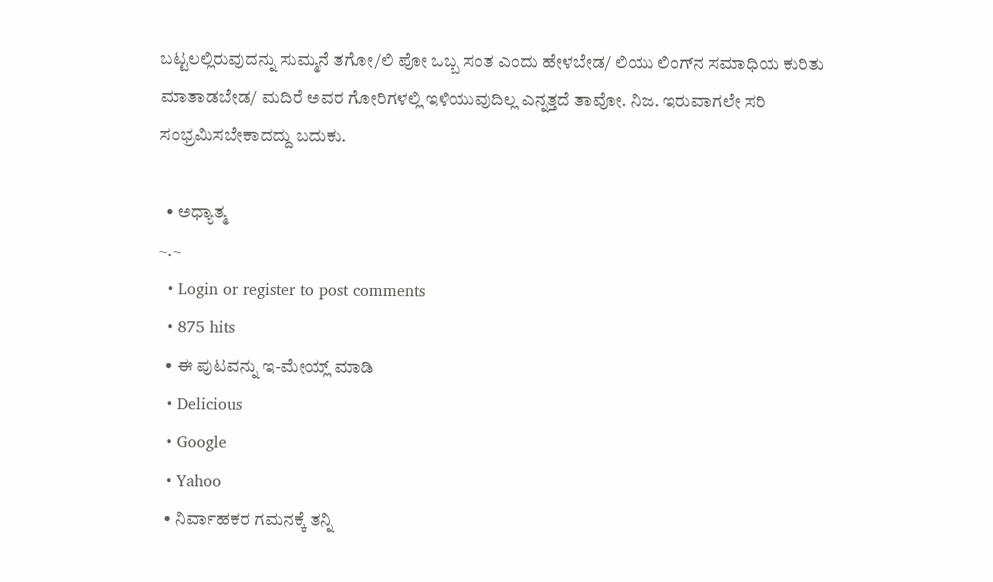ಬಟ್ಟಲಲ್ಲಿರುವುದನ್ನು ಸುಮ್ಮನೆ ತಗೋ/ಲಿ ಪೋ ಒಬ್ಬ ಸಂತ ಎಂದು ಹೇಳಬೇಡ/ ಲಿಯು ಲಿಂಗ್‌ನ ಸಮಾಧಿಯ ಕುರಿತು ಮಾತಾಡಬೇಡ/ ಮದಿರೆ ಅವರ ಗೋರಿಗಳಲ್ಲಿ ಇಳಿಯುವುದಿಲ್ಲ ಎನ್ನತ್ತದೆ ತಾವೋ. ನಿಜ. ಇರುವಾಗಲೇ ಸರಿ ಸಂಭ್ರಮಿಸಬೇಕಾದದ್ದು ಬದುಕು.

  • ಅಧ್ಯಾತ್ಮ
~.~
  • Login or register to post comments
  • 875 hits
  • ಈ ಪುಟವನ್ನು ಇ-ಮೇಯ್ಲ್ ಮಾಡಿ
  • Delicious
  • Google
  • Yahoo
  • ನಿರ್ವಾಹಕರ ಗಮನಕ್ಕೆ ತನ್ನಿ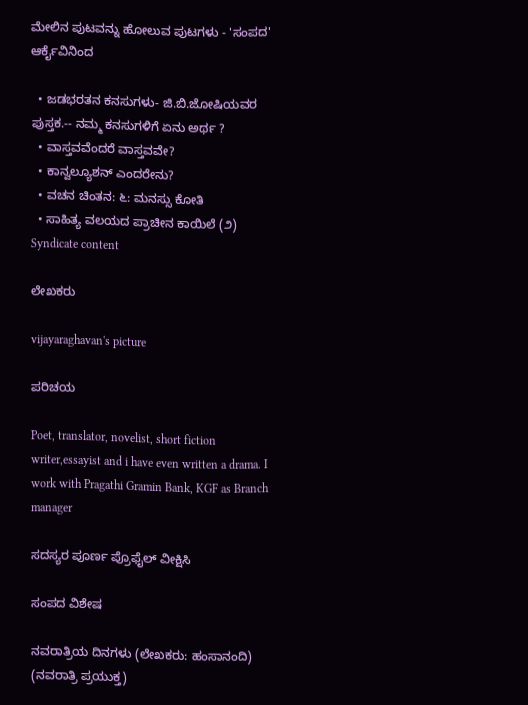ಮೇಲಿನ ಪುಟವನ್ನು ಹೋಲುವ ಪುಟಗಳು - 'ಸಂಪದ' ಆರ್ಕೈವಿನಿಂದ

  • ಜಡಭರತನ ಕನಸುಗಳು- ಜಿ.ಬಿ.ಜೋಷಿಯವರ ಪುಸ್ತಕ.-- ನಮ್ಮ ಕನಸುಗಳಿಗೆ ಏನು ಅರ್ಥ ?
  • ವಾಸ್ತವವೆಂದರೆ ವಾಸ್ತವವೇ?
  • ಕಾನ್ವಲ್ಯೂಶನ್ ಎಂದರೇನು?
  • ವಚನ ಚಿಂತನ: ೬: ಮನಸ್ಸು ಕೋತಿ
  • ಸಾಹಿತ್ಯ ವಲಯದ ಪ್ರಾಚೀನ ಕಾಯಿಲೆ (೨)
Syndicate content

ಲೇಖಕರು

vijayaraghavan's picture

ಪರಿಚಯ

Poet, translator, novelist, short fiction writer,essayist and i have even written a drama. I work with Pragathi Gramin Bank, KGF as Branch manager

ಸದಸ್ಯರ ಪೂರ್ಣ ಪ್ರೊಫೈಲ್ ವೀಕ್ಷಿಸಿ

ಸಂಪದ ವಿಶೇಷ

ನವರಾತ್ರಿಯ ದಿನಗಳು (ಲೇಖಕರು: ಹಂಸಾನಂದಿ)
(ನವರಾತ್ರಿ ಪ್ರಯುಕ್ತ)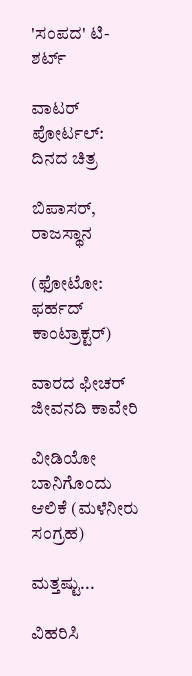'ಸಂಪದ' ಟಿ-ಶರ್ಟ್

ವಾಟರ್ ಪೋರ್ಟಲ್: ದಿನದ ಚಿತ್ರ

ಬಿಪಾಸರ್, ರಾಜಸ್ಥಾನ

(ಫೋಟೋ: ಫರ್ಹದ್ ಕಾಂಟ್ರಾಕ್ಟರ್)

ವಾರದ ಫೀಚರ್
ಜೀವನದಿ ಕಾವೇರಿ

ವೀಡಿಯೋ
ಬಾನಿಗೊಂದು ಆಲಿಕೆ (ಮಳೆನೀರು ಸಂಗ್ರಹ)

ಮತ್ತಷ್ಟು...

ವಿಹರಿಸಿ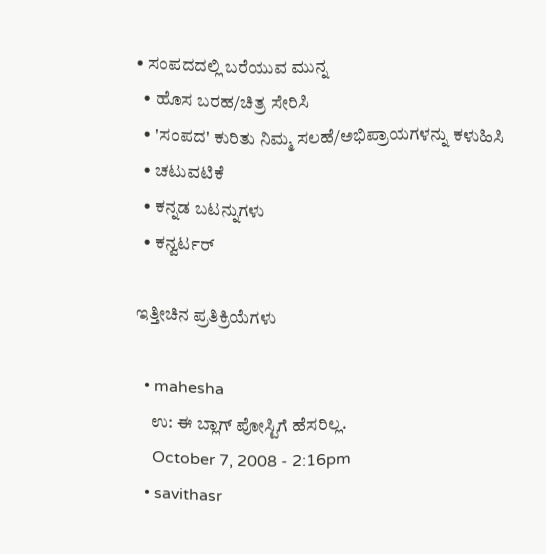• ಸಂಪದದಲ್ಲಿ ಬರೆಯುವ ಮುನ್ನ
  • ಹೊಸ ಬರಹ/ಚಿತ್ರ ಸೇರಿಸಿ
  • 'ಸಂಪದ' ಕುರಿತು ನಿಮ್ಮ ಸಲಹೆ/ಅಭಿಪ್ರಾಯಗಳನ್ನು ಕಳುಹಿಸಿ
  • ಚಟುವಟಿಕೆ
  • ಕನ್ನಡ ಬಟನ್ನುಗಳು
  • ಕನ್ವರ್ಟರ್

ಇತ್ತೀಚಿನ ಪ್ರತಿಕ್ರಿಯೆಗಳು

  • mahesha
    ಉ: ಈ ಬ್ಲಾಗ್‌ ಪೋಸ್ಟಿಗೆ ಹೆಸರಿಲ್ಲ.
    October 7, 2008 - 2:16pm
  • savithasr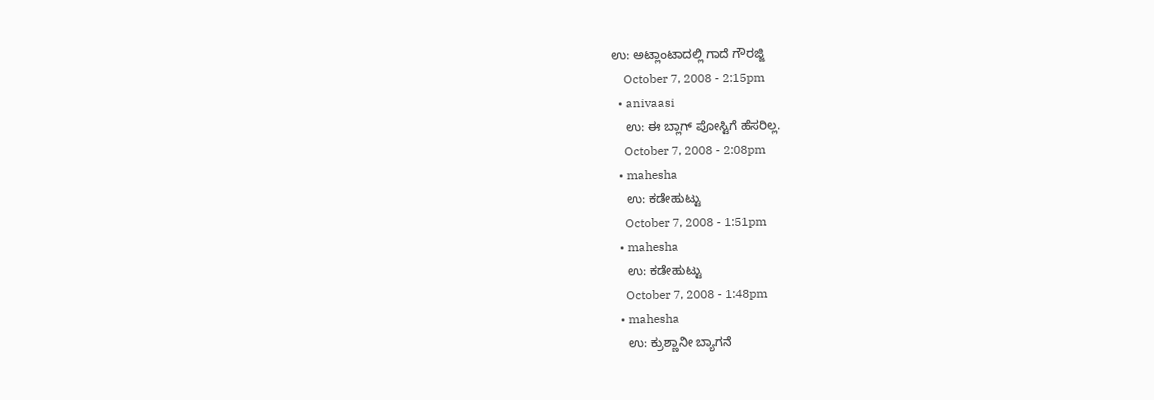ಉ: ಅಟ್ಲಾಂಟಾದಲ್ಲಿ ಗಾದೆ ಗೌರಜ್ಜಿ
    October 7, 2008 - 2:15pm
  • anivaasi
    ಉ: ಈ ಬ್ಲಾಗ್‌ ಪೋಸ್ಟಿಗೆ ಹೆಸರಿಲ್ಲ.
    October 7, 2008 - 2:08pm
  • mahesha
    ಉ: ಕಡೇಹುಟ್ಟು
    October 7, 2008 - 1:51pm
  • mahesha
    ಉ: ಕಡೇಹುಟ್ಟು
    October 7, 2008 - 1:48pm
  • mahesha
    ಉ: ಕ್ರುಶ್ಣಾನೀ ಬ್ಯಾಗನೆ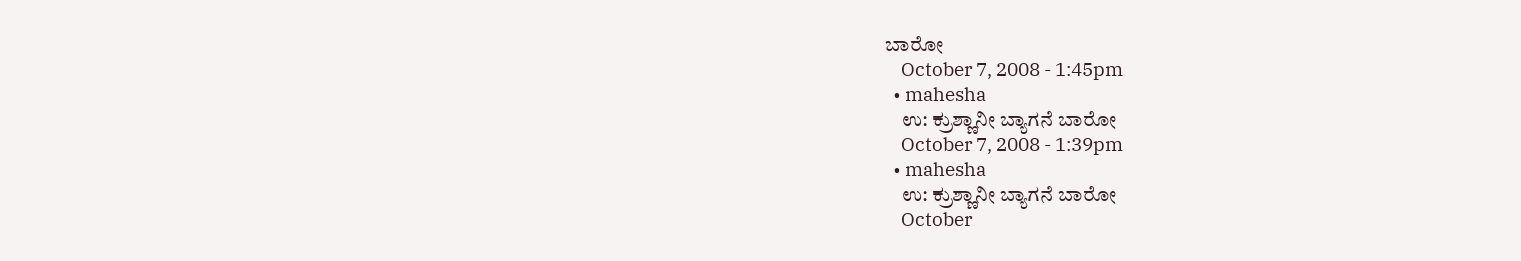ಬಾರೋ
    October 7, 2008 - 1:45pm
  • mahesha
    ಉ: ಕ್ರುಶ್ಣಾನೀ ಬ್ಯಾಗನೆ ಬಾರೋ
    October 7, 2008 - 1:39pm
  • mahesha
    ಉ: ಕ್ರುಶ್ಣಾನೀ ಬ್ಯಾಗನೆ ಬಾರೋ
    October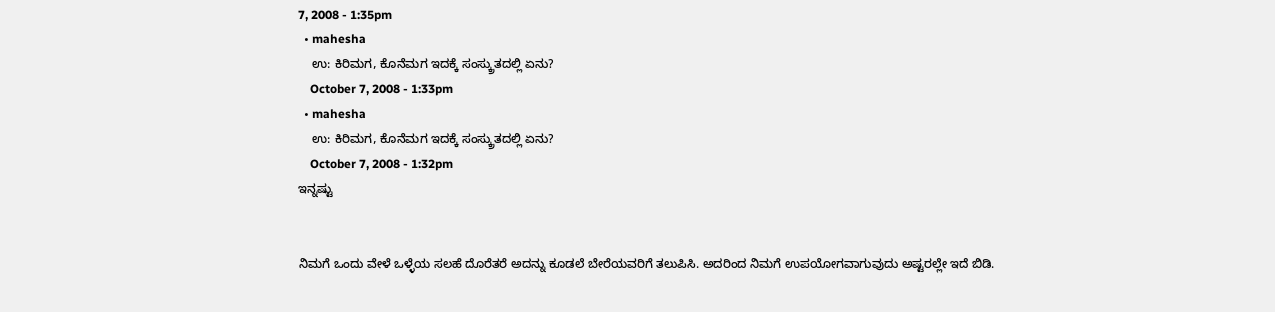7, 2008 - 1:35pm
  • mahesha
    ಉ: ಕಿರಿಮಗ, ಕೊನೆಮಗ ಇದಕ್ಕೆ ಸಂಸ್ಕ್ರುತದಲ್ಲಿ ಏನು?
    October 7, 2008 - 1:33pm
  • mahesha
    ಉ: ಕಿರಿಮಗ, ಕೊನೆಮಗ ಇದಕ್ಕೆ ಸಂಸ್ಕ್ರುತದಲ್ಲಿ ಏನು?
    October 7, 2008 - 1:32pm
ಇನ್ನಷ್ಟು


ನಿಮಗೆ ಒಂದು ವೇಳೆ ಒಳ್ಳೆಯ ಸಲಹೆ ದೊರೆತರೆ ಅದನ್ನು ಕೂಡಲೆ ಬೇರೆಯವರಿಗೆ ತಲುಪಿಸಿ. ಅದರಿಂದ ನಿಮಗೆ ಉಪಯೋಗವಾಗುವುದು ಅಷ್ಟರಲ್ಲೇ ಇದೆ ಬಿಡಿ.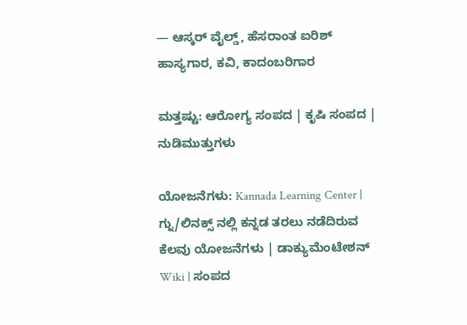— ಆಸ್ಕರ್ ವೈಲ್ಡ್, ಹೆಸರಾಂತ ಐರಿಶ್ ಹಾಸ್ಯಗಾರ, ಕವಿ, ಕಾದಂಬರಿಗಾರ

ಮತ್ತಷ್ಟು: ಆರೋಗ್ಯ ಸಂಪದ | ಕೃಷಿ ಸಂಪದ | ನುಡಿಮುತ್ತುಗಳು

ಯೋಜನೆಗಳು: Kannada Learning Center | ಗ್ನು/ಲಿನಕ್ಸ್ ನಲ್ಲಿ ಕನ್ನಡ ತರಲು ನಡೆದಿರುವ ಕೆಲವು ಯೋಜನೆಗಳು | ಡಾಕ್ಯುಮೆಂಟೇಶನ್ Wiki | ಸಂಪದ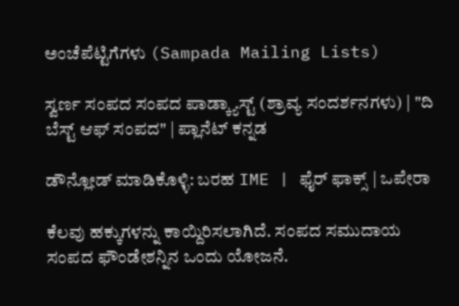ಅಂಚೆಪೆಟ್ಟಿಗೆಗಳು (Sampada Mailing Lists)

ಸ್ವರ್ಣ ಸಂಪದ ಸಂಪದ ಪಾಡ್ಕ್ಯಾಸ್ಟ್ (ಶ್ರಾವ್ಯ ಸಂದರ್ಶನಗಳು) | "ದಿ ಬೆಸ್ಟ್ ಆಫ್ ಸಂಪದ" | ಪ್ಲಾನೆಟ್ ಕನ್ನಡ

ಡೌನ್ಲೋಡ್ ಮಾಡಿಕೊಳ್ಳಿ: ಬರಹ IME | ಫೈರ್ ಫಾಕ್ಸ್ | ಒಪೇರಾ

ಕೆಲವು ಹಕ್ಕುಗಳನ್ನು ಕಾಯ್ದಿರಿಸಲಾಗಿದೆ. ಸಂಪದ ಸಮುದಾಯ ಸಂಪದ ಫೌಂಡೇಶನ್ನಿನ ಒಂದು ಯೋಜನೆ.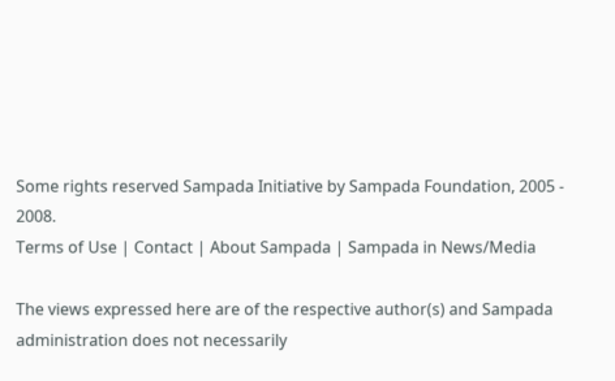Some rights reserved Sampada Initiative by Sampada Foundation, 2005 - 2008.
Terms of Use | Contact | About Sampada | Sampada in News/Media

The views expressed here are of the respective author(s) and Sampada administration does not necessarily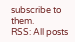subscribe to them.
RSS: All posts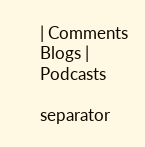| Comments
Blogs | Podcasts

separator